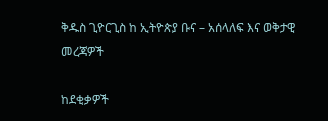ቅዱስ ጊዮርጊስ ከ ኢትዮጵያ ቡና – አሰላለፍ እና ወቅታዊ መረጃዎች

ከደቂቃዎች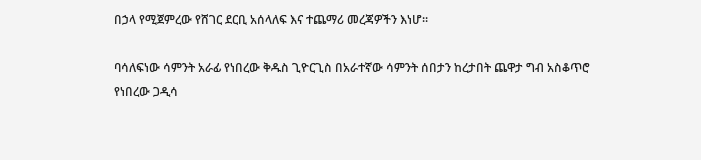በኃላ የሚጀምረው የሸገር ደርቢ አሰላለፍ እና ተጨማሪ መረጃዎችን እነሆ።

ባሳለፍነው ሳምንት አራፊ የነበረው ቅዱስ ጊዮርጊስ በአራተኛው ሳምንት ሰበታን ከረታበት ጨዋታ ግብ አስቆጥሮ የነበረው ጋዲሳ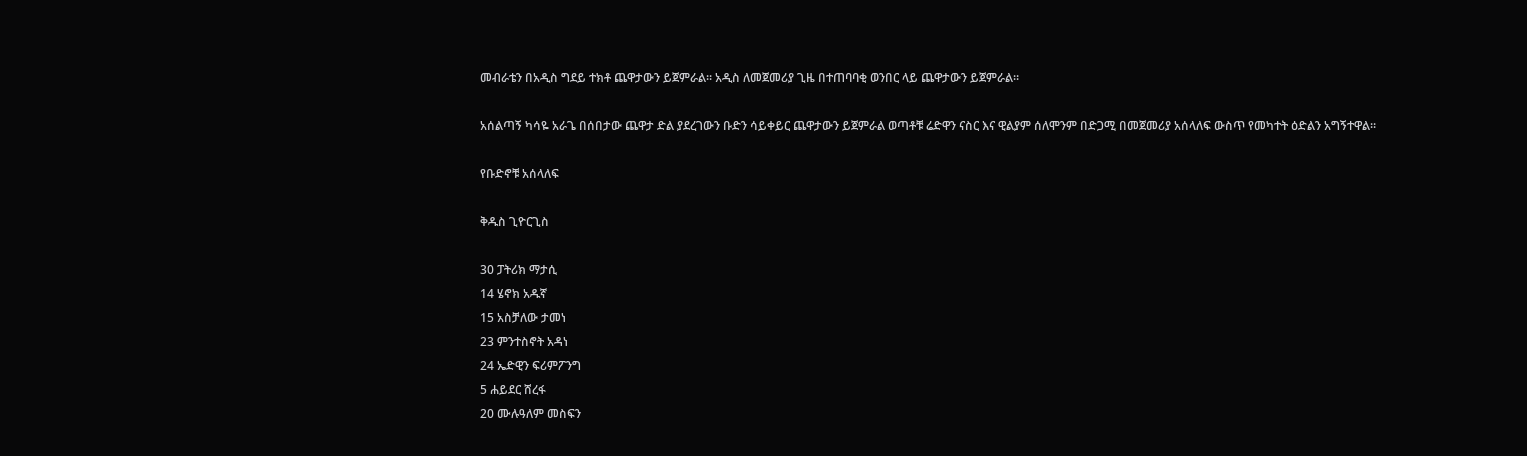መብራቴን በአዲስ ግደይ ተክቶ ጨዋታውን ይጀምራል። አዲስ ለመጀመሪያ ጊዜ በተጠባባቂ ወንበር ላይ ጨዋታውን ይጀምራል።

አሰልጣኝ ካሳዬ አራጌ በሰበታው ጨዋታ ድል ያደረገውን ቡድን ሳይቀይር ጨዋታውን ይጀምራል ወጣቶቹ ሬድዋን ናስር እና ዊልያም ሰለሞንም በድጋሚ በመጀመሪያ አሰላለፍ ውስጥ የመካተት ዕድልን አግኝተዋል።

የቡድኖቹ አሰላለፍ

ቅዱስ ጊዮርጊስ

30 ፓትሪክ ማታሲ
14 ሄኖክ አዱኛ
15 አስቻለው ታመነ
23 ምንተስኖት አዳነ
24 ኤድዊን ፍሪምፖንግ
5 ሐይደር ሸረፋ
20 ሙሉዓለም መስፍን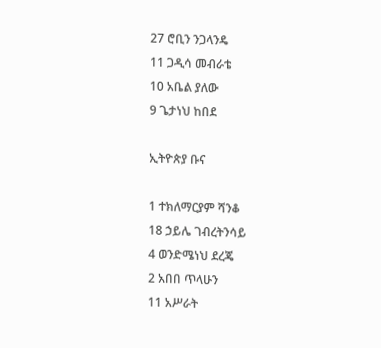27 ሮቢን ንጋላንዴ
11 ጋዲሳ መብራቴ
10 አቤል ያለው
9 ጌታነህ ከበደ

ኢትዮጵያ ቡና

1 ተክለማርያም ሻንቆ
18 ኃይሌ ገብረትንሳይ
4 ወንድሜነህ ደረጄ
2 አበበ ጥላሁን
11 አሥራት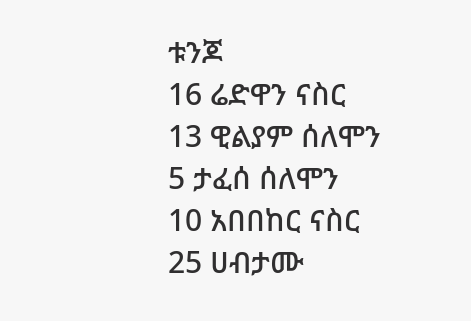ቱንጆ
16 ሬድዋን ናስር
13 ዊልያም ሰለሞን
5 ታፈሰ ሰለሞን
10 አበበከር ናስር
25 ሀብታሙ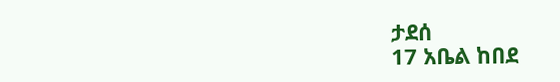ታደሰ
17 አቤል ከበደ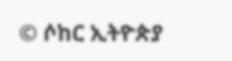© ሶከር ኢትዮጵያ